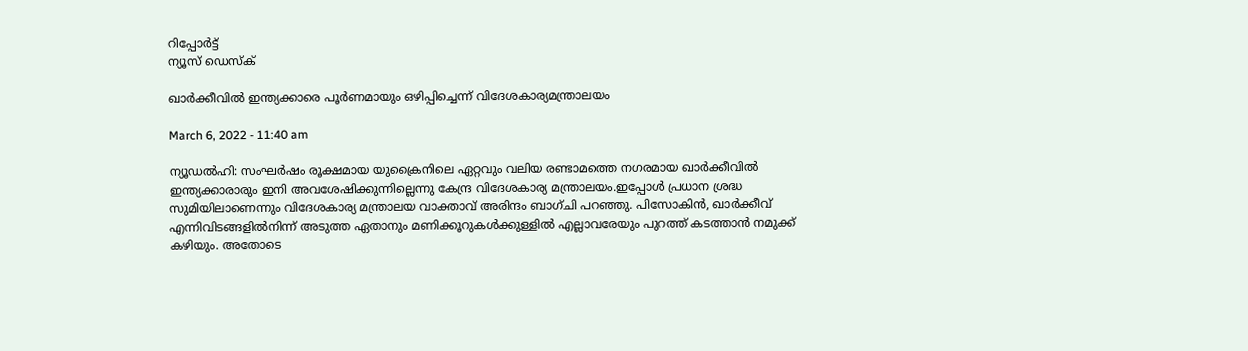റിപ്പോര്‍ട്ട്
ന്യൂസ് ഡെസ്ക്

ഖാര്‍ക്കീവില്‍ ഇന്ത്യക്കാരെ പൂര്‍ണമായും ഒഴിപ്പിച്ചെന്ന് വിദേശകാര്യമന്ത്രാലയം

March 6, 2022 - 11:40 am

ന്യൂഡല്‍ഹി: സംഘര്‍ഷം രൂക്ഷമായ യുക്രൈനിലെ ഏറ്റവും വലിയ രണ്ടാമത്തെ നഗരമായ ഖാര്‍ക്കീവില്‍ ഇന്ത്യക്കാരാരും ഇനി അവശേഷിക്കുന്നില്ലെന്നു കേന്ദ്ര വിദേശകാര്യ മന്ത്രാലയം.ഇപ്പോള്‍ പ്രധാന ശ്രദ്ധ സുമിയിലാണെന്നും വിദേശകാര്യ മന്ത്രാലയ വാക്താവ് അരിന്ദം ബാഗ്ചി പറഞ്ഞു. പിസോകിന്‍, ഖാര്‍ക്കീവ് എന്നിവിടങ്ങളില്‍നിന്ന് അടുത്ത ഏതാനും മണിക്കൂറുകള്‍ക്കുള്ളില്‍ എല്ലാവരേയും പുറത്ത് കടത്താന്‍ നമുക്ക് കഴിയും. അതോടെ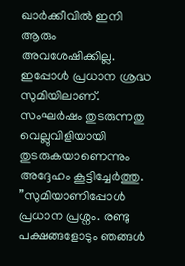ഖാര്‍ക്കീവില്‍ ഇനി ആരും അവശേഷിക്കില്ല. ഇപ്പോള്‍ പ്രധാന ശ്രദ്ധ സുമിയിലാണ്. സംഘര്‍ഷം തുടരുന്നതു വെല്ലുവിളിയായി തുടരുകയാണെന്നും അദ്ദേഹം കൂട്ടിച്ചേര്‍ത്തു. ”സുമിയാണിപ്പോള്‍ പ്രധാന പ്രശ്നം. രണ്ടു പക്ഷങ്ങളോടും ഞങ്ങള്‍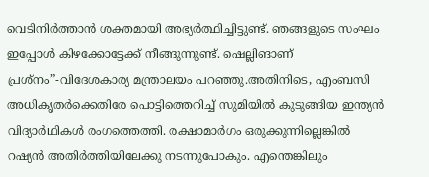വെടിനിര്‍ത്താന്‍ ശക്തമായി അഭ്യര്‍ത്ഥിച്ചിട്ടുണ്ട്. ഞങ്ങളുടെ സംഘം ഇപ്പോള്‍ കിഴക്കോട്ടേക്ക് നീങ്ങുന്നുണ്ട്. ഷെല്ലിങാണ് പ്രശ്നം”-വിദേശകാര്യ മന്ത്രാലയം പറഞ്ഞു.അതിനിടെ, എംബസി അധികൃതര്‍ക്കെതിരേ പൊട്ടിത്തെറിച്ച് സുമിയില്‍ കുടുങ്ങിയ ഇന്ത്യന്‍ വിദ്യാര്‍ഥികള്‍ രംഗത്തെത്തി. രക്ഷാമാര്‍ഗം ഒരുക്കുന്നില്ലെങ്കില്‍ റഷ്യന്‍ അതിര്‍ത്തിയിലേക്കു നടന്നുപോകും. എന്തെങ്കിലും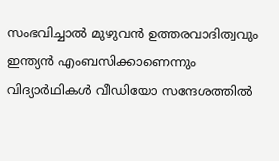സംഭവിച്ചാല്‍ മുഴുവന്‍ ഉത്തരവാദിത്വവും ഇന്ത്യന്‍ എംബസിക്കാണെന്നും വിദ്യാര്‍ഥികള്‍ വീഡിയോ സന്ദേശത്തില്‍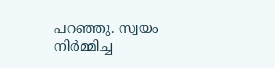പറഞ്ഞു. സ്വയം നിര്‍മ്മിച്ച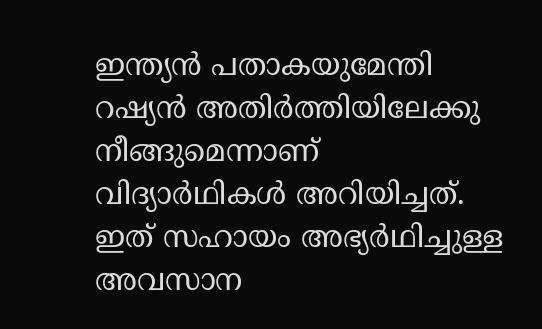ഇന്ത്യന്‍ പതാകയുമേന്തി റഷ്യന്‍ അതിര്‍ത്തിയിലേക്കു നീങ്ങുമെന്നാണ് വിദ്യാര്‍ഥികള്‍ അറിയിച്ചത്. ഇത് സഹായം അഭ്യര്‍ഥിച്ചുള്ള അവസാന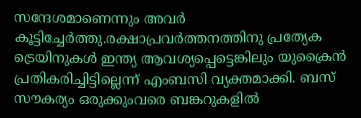സന്ദേശമാണെന്നും അവര്‍ കൂട്ടിച്ചേര്‍ത്തു.രക്ഷാപ്രവര്‍ത്തനത്തിനു പ്രത്യേക ട്രെയിനുകള്‍ ഇന്ത്യ ആവശ്യപ്പെട്ടെങ്കിലും യുക്രൈന്‍ പ്രതികരിച്ചിട്ടില്ലെന്ന് എംബസി വ്യക്തമാക്കി. ബസ് സൗകര്യം ഒരുക്കുംവരെ ബങ്കറുകളില്‍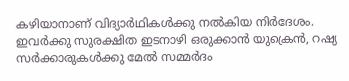കഴിയാനാണ് വിദ്യാര്‍ഥികള്‍ക്കു നല്‍കിയ നിര്‍ദേശം. ഇവര്‍ക്കു സുരക്ഷിത ഇടനാഴി ഒരുക്കാന്‍ യുക്രെന്‍, റഷ്യ സര്‍ക്കാരുകള്‍ക്കു മേല്‍ സമ്മര്‍ദം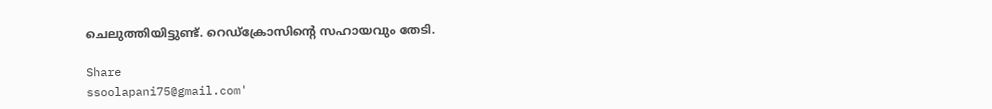ചെലുത്തിയിട്ടുണ്ട്. റെഡ്ക്രോസിന്റെ സഹായവും തേടി.

Share
ssoolapani75@gmail.com'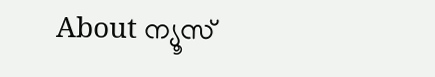About ന്യൂസ്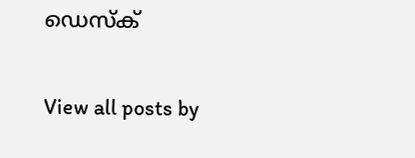ഡെസ്ക്

View all posts by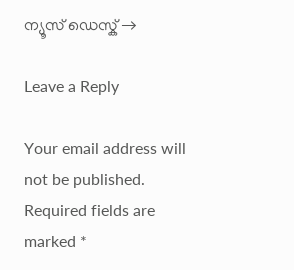ന്യൂസ് ഡെസ്ക് →

Leave a Reply

Your email address will not be published. Required fields are marked *